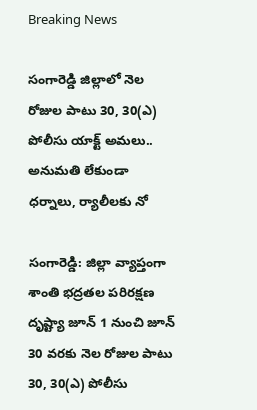Breaking News

సంగారెడ్డి జిల్లాలో నెల రోజుల పాటు 30, 30(ఎ) పోలీసు యాక్ట్ అమలు.. అనుమతి లేకుండా ధర్నాలు, ర్యాలీలకు నో

సంగారెడ్డి: జిల్లా వ్యాప్తంగా శాంతి భద్రతల పరిరక్షణ దృష్ట్యా జూన్ 1 నుంచి జూన్ 30 వరకు నెల రోజుల పాటు 30, 30(ఎ) పోలీసు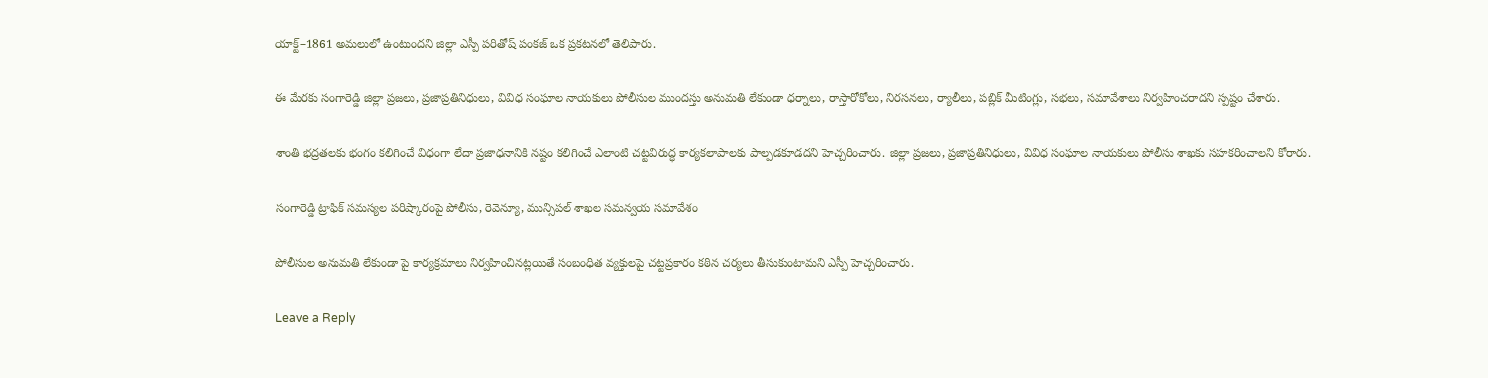యాక్ట్–1861 అమలులో ఉంటుందని జిల్లా ఎస్పీ పరితోష్ పంకజ్ ఒక ప్రకటనలో తెలిపారు.

ఈ మేరకు సంగారెడ్డి జిల్లా ప్రజలు, ప్రజాప్రతినిధులు, వివిధ సంఘాల నాయకులు పోలీసుల ముందస్తు అనుమతి లేకుండా ధర్నాలు, రాస్తారోకోలు, నిరసనలు, ర్యాలీలు, పబ్లిక్ మీటింగ్లు, సభలు, సమావేశాలు నిర్వహించరాదని స్పష్టం చేశారు.

శాంతి భద్రతలకు భంగం కలిగించే విధంగా లేదా ప్రజాధనానికి నష్టం కలిగించే ఎలాంటి చట్టవిరుద్ధ కార్యకలాపాలకు పాల్పడకూడదని హెచ్చరించారు. జిల్లా ప్రజలు, ప్రజాప్రతినిధులు, వివిధ సంఘాల నాయకులు పోలీసు శాఖకు సహకరించాలని కోరారు.

సంగారెడ్డి ట్రాఫిక్ సమస్యల పరిష్కారంపై పోలీసు, రెవెన్యూ, మున్సిపల్ శాఖల సమన్వయ సమావేశం

పోలీసుల అనుమతి లేకుండా పై కార్యక్రమాలు నిర్వహించినట్లయితే సంబంధిత వ్యక్తులపై చట్టప్రకారం కఠిన చర్యలు తీసుకుంటామని ఎస్పీ హెచ్చరించారు.

Leave a Reply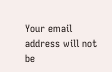Your email address will not be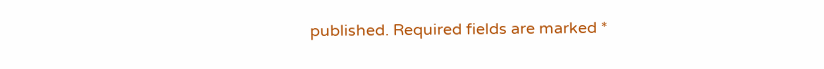published. Required fields are marked *